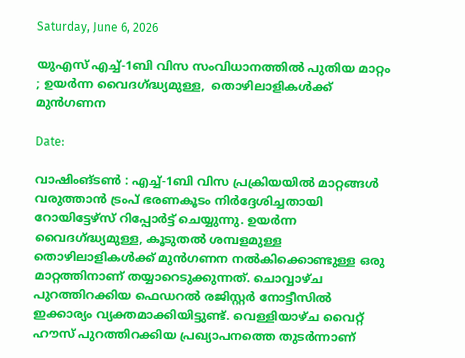Saturday, June 6, 2026

യുഎസ് എച്ച്-1ബി വിസ സംവിധാനത്തിൽ പുതിയ മാറ്റം ; ഉയർന്ന വൈദഗ്ദ്ധ്യമുള്ള,  തൊഴിലാളികൾക്ക് മുൻഗണന

Date:

വാഷിംങ്ടൺ : എച്ച്-1ബി വിസ പ്രക്രിയയിൽ മാറ്റങ്ങൾ വരുത്താൻ ട്രംപ് ഭരണകൂടം നിർദ്ദേശിച്ചതായി റോയിട്ടേഴ്സ് റിപ്പോർട്ട് ചെയ്യുന്നു. ഉയർന്ന വൈദഗ്ദ്ധ്യമുള്ള, കൂടുതൽ ശമ്പളമുള്ള തൊഴിലാളികൾക്ക് മുൻഗണന നൽകിക്കൊണ്ടുള്ള ഒരു മാറ്റത്തിനാണ് തയ്യാറെടുക്കുന്നത്. ചൊവ്വാഴ്ച പുറത്തിറക്കിയ ഫെഡറൽ രജിസ്റ്റർ നോട്ടീസിൽ ഇക്കാര്യം വ്യക്തമാക്കിയിട്ടുണ്ട്. വെള്ളിയാഴ്ച വൈറ്റ് ഹൗസ് പുറത്തിറക്കിയ പ്രഖ്യാപനത്തെ തുടർന്നാണ്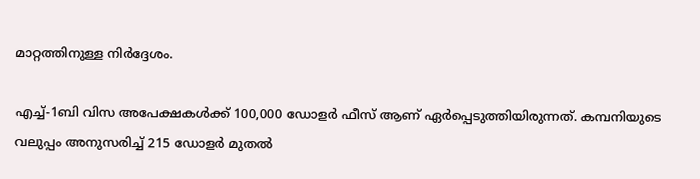മാറ്റത്തിനുള്ള നിർദ്ദേശം.

എച്ച്-1ബി വിസ അപേക്ഷകൾക്ക് 100,000 ഡോളർ ഫീസ് ആണ് ഏർപ്പെടുത്തിയിരുന്നത്. കമ്പനിയുടെ വലുപ്പം അനുസരിച്ച് 215 ഡോളർ മുതൽ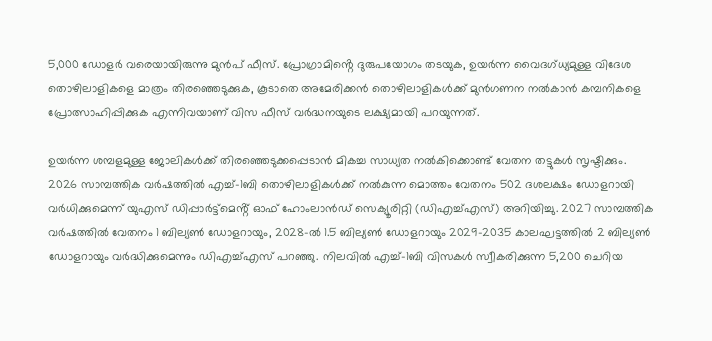5,000 ഡോളർ വരെയായിരുന്നു മുൻപ് ഫീസ്. പ്രോഗ്രാമിൻ്റെ ദുരുപയോഗം തടയുക, ഉയർന്ന വൈദഗ്ധ്യമുള്ള വിദേശ തൊഴിലാളികളെ മാത്രം തിരഞ്ഞെടുക്കുക, കൂടാതെ അമേരിക്കൻ തൊഴിലാളികൾക്ക് മുൻഗണന നൽകാൻ കമ്പനികളെ പ്രോത്സാഹിപ്പിക്കുക എന്നിവയാണ് വിസ ഫീസ് വർദ്ധനയുടെ ലക്ഷ്യമായി പറയുന്നത്.

ഉയർന്ന ശമ്പളമുള്ള ജോലികൾക്ക് തിരഞ്ഞെടുക്കപ്പെടാൻ മികച്ച സാധ്യത നൽകിക്കൊണ്ട് വേതന തട്ടുകൾ സൃഷ്ടിക്കും. 2026 സാമ്പത്തിക വർഷത്തിൽ എച്ച്-1ബി തൊഴിലാളികൾക്ക് നൽകുന്ന മൊത്തം വേതനം 502 ദശലക്ഷം ഡോളറായി വർധിക്കുമെന്ന് യുഎസ് ഡിപ്പാർട്ട്മെൻ്റ് ഓഫ് ഹോംലാൻഡ് സെക്യൂരിറ്റി (ഡിഎച്ച്എസ്) അറിയിച്ചു. 2027 സാമ്പത്തിക വർഷത്തിൽ വേതനം 1 ബില്യൺ ഡോളറായും, 2028-ൽ 1.5 ബില്യൺ ഡോളറായും 2029-2035 കാലഘട്ടത്തിൽ 2 ബില്യൺ ഡോളറായും വർദ്ധിക്കുമെന്നും ഡിഎച്ച്എസ് പറഞ്ഞു. നിലവിൽ എച്ച്-1ബി വിസകൾ സ്വീകരിക്കുന്ന 5,200 ചെറിയ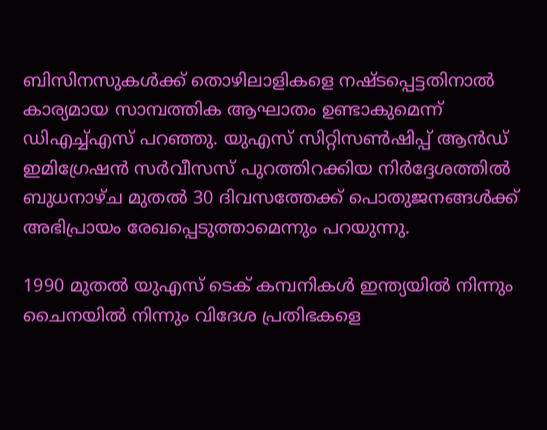ബിസിനസുകൾക്ക് തൊഴിലാളികളെ നഷ്ടപ്പെട്ടതിനാൽ കാര്യമായ സാമ്പത്തിക ആഘാതം ഉണ്ടാകുമെന്ന് ഡിഎച്ച്എസ് പറഞ്ഞു. യുഎസ് സിറ്റിസൺഷിപ്പ് ആൻഡ് ഇമിഗ്രേഷൻ സർവീസസ് പുറത്തിറക്കിയ നിർദ്ദേശത്തിൽ ബുധനാഴ്ച മുതൽ 30 ദിവസത്തേക്ക് പൊതുജനങ്ങൾക്ക് അഭിപ്രായം രേഖപ്പെടുത്താമെന്നും പറയുന്നു.

1990 മുതൽ യുഎസ് ടെക് കമ്പനികൾ ഇന്ത്യയിൽ നിന്നും ചൈനയിൽ നിന്നും വിദേശ പ്രതിഭകളെ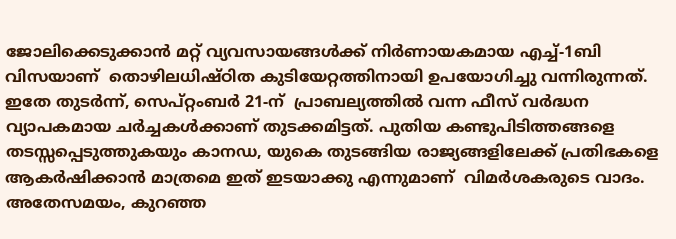ജോലിക്കെടുക്കാൻ മറ്റ് വ്യവസായങ്ങൾക്ക് നിർണായകമായ എച്ച്-1ബി വിസയാണ്  തൊഴിലധിഷ്ഠിത കുടിയേറ്റത്തിനായി ഉപയോഗിച്ചു വന്നിരുന്നത്. ഇതേ തുടർന്ന്, സെപ്റ്റംബർ 21-ന്  പ്രാബല്യത്തിൽ വന്ന ഫീസ് വർദ്ധന വ്യാപകമായ ചർച്ചകൾക്കാണ് തുടക്കമിട്ടത്. പുതിയ കണ്ടുപിടിത്തങ്ങളെ തടസ്സപ്പെടുത്തുകയും കാനഡ, യുകെ തുടങ്ങിയ രാജ്യങ്ങളിലേക്ക് പ്രതിഭകളെ ആകർഷിക്കാൻ മാത്രമെ ഇത് ഇടയാക്കു എന്നുമാണ്  വിമർശകരുടെ വാദം. അതേസമയം, കുറഞ്ഞ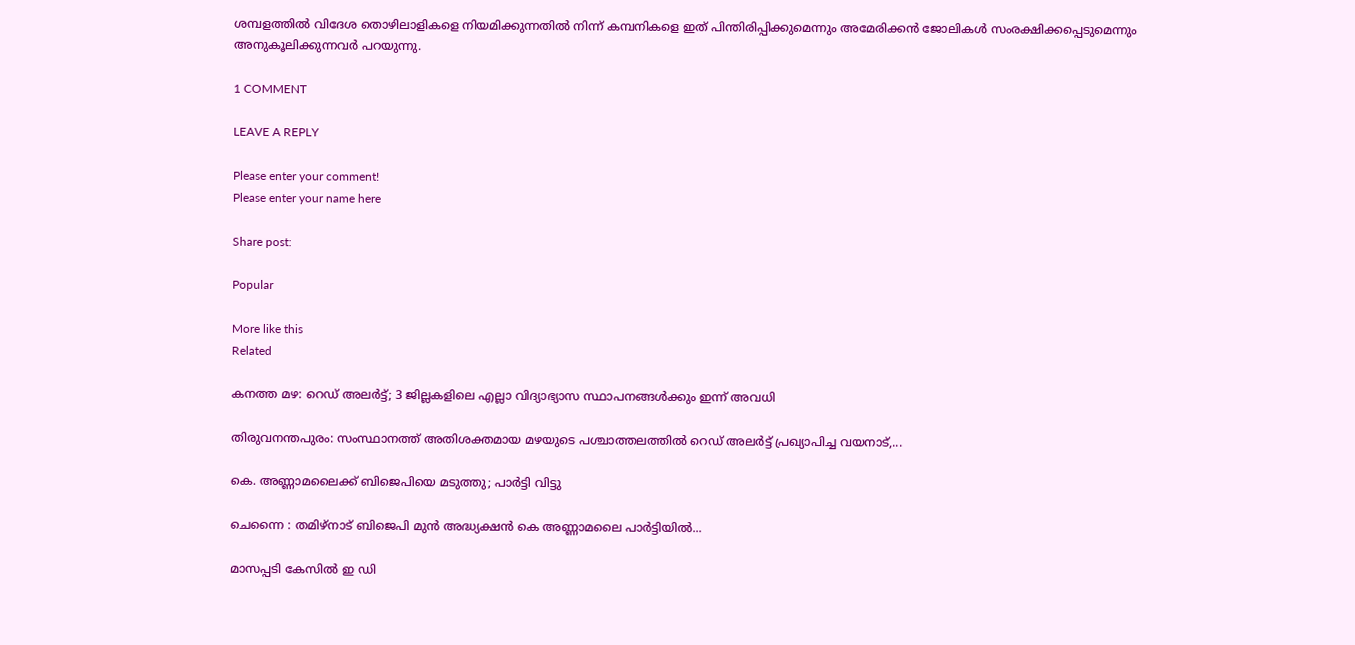ശമ്പളത്തിൽ വിദേശ തൊഴിലാളികളെ നിയമിക്കുന്നതിൽ നിന്ന് കമ്പനികളെ ഇത് പിന്തിരിപ്പിക്കുമെന്നും അമേരിക്കൻ ജോലികൾ സംരക്ഷിക്കപ്പെടുമെന്നും അനുകൂലിക്കുന്നവർ പറയുന്നു.

1 COMMENT

LEAVE A REPLY

Please enter your comment!
Please enter your name here

Share post:

Popular

More like this
Related

കനത്ത മഴ: റെഡ് അലർട്ട്; 3 ജില്ലകളിലെ എല്ലാ വിദ്യാഭ്യാസ സ്ഥാപനങ്ങൾക്കും ഇന്ന് അവധി

തിരുവനന്തപുരം: സംസ്ഥാനത്ത് അതിശക്തമായ മഴയുടെ പശ്ചാത്തലത്തിൽ റെഡ് അലർട്ട് പ്രഖ്യാപിച്ച വയനാട്,...

കെ. അണ്ണാമലൈക്ക് ബിജെപിയെ മടുത്തു; പാര്‍ട്ടി വിട്ടു

ചെന്നൈ : തമിഴ്നാട് ബിജെപി മുൻ അദ്ധ്യക്ഷൻ കെ അണ്ണാമലൈ പാർട്ടിയിൽ...

മാസപ്പടി കേസിൽ ഇ ഡി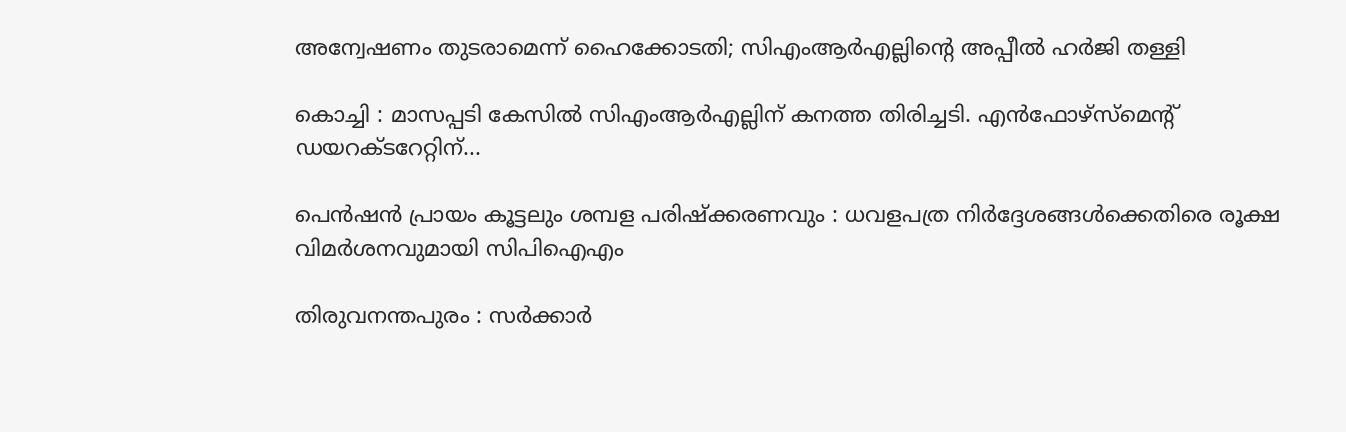അന്വേഷണം തുടരാമെന്ന് ഹൈക്കോടതി; സിഎംആർഎല്ലിന്റെ അപ്പീൽ ഹർജി തള്ളി

കൊച്ചി : മാസപ്പടി കേസിൽ സിഎംആർഎല്ലിന് കനത്ത തിരിച്ചടി. എൻഫോഴ്സ്മെന്റ് ഡയറക്ടറേറ്റിന്...

പെൻഷൻ പ്രായം കൂട്ടലും ശമ്പള പരിഷ്ക്കരണവും : ധവളപത്ര നിർദ്ദേശങ്ങൾക്കെതിരെ രൂക്ഷ വിമർശനവുമായി സിപിഐഎം

തിരുവനന്തപുരം : സർക്കാർ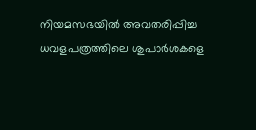നിയമസഭയിൽ അവതരിപ്പിച്ച ധവളപത്രത്തിലെ ശുപാർശകളെ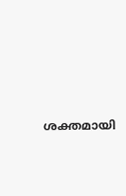ശക്തമായി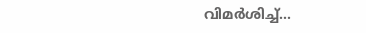വിമർശിച്ച്...